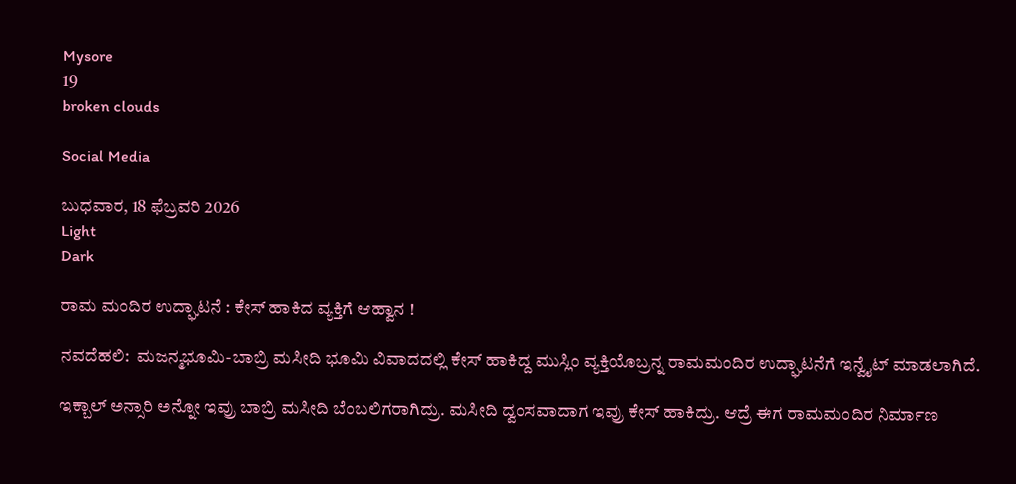Mysore
19
broken clouds

Social Media

ಬುಧವಾರ, 18 ಫೆಬ್ರವರಿ 2026
Light
Dark

ರಾಮ ಮಂದಿರ ಉದ್ಘಾಟನೆ : ಕೇಸ್‌ ಹಾಕಿದ ವ್ಯಕ್ತಿಗೆ ಆಹ್ವಾನ !

ನವದೆಹಲಿ:  ಮಜನ್ಮಭೂಮಿ-ಬಾಬ್ರಿ ಮಸೀದಿ ಭೂಮಿ ವಿವಾದದಲ್ಲಿ ಕೇಸ್‌ ಹಾಕಿದ್ದ ಮುಸ್ಲಿಂ ವ್ಯಕ್ತಿಯೊಬ್ರನ್ನ ರಾಮಮಂದಿರ ಉದ್ಘಾಟನೆಗೆ ಇನ್ವೈಟ್‌ ಮಾಡಲಾಗಿದೆ.

ಇಕ್ಬಾಲ್‌ ಅನ್ಸಾರಿ ಅನ್ನೋ ಇವ್ರು ಬಾಬ್ರಿ ಮಸೀದಿ ಬೆಂಬಲಿಗರಾಗಿದ್ರು. ಮಸೀದಿ ದ್ವಂಸವಾದಾಗ ಇವ್ರು ಕೇಸ್‌ ಹಾಕಿದ್ರು. ಆದ್ರೆ ಈಗ ರಾಮಮಂದಿರ ನಿರ್ಮಾಣ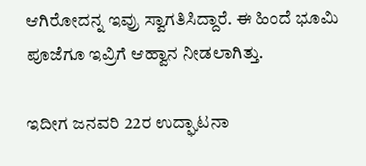ಆಗಿರೋದನ್ನ ಇವ್ರು ಸ್ವಾಗತಿಸಿದ್ದಾರೆ. ಈ ಹಿಂದೆ ಭೂಮಿ ಪೂಜೆಗೂ ಇವ್ರಿಗೆ ಆಹ್ವಾನ ನೀಡಲಾಗಿತ್ತು.

ಇದೀಗ ಜನವರಿ 22ರ ಉದ್ಘಾಟನಾ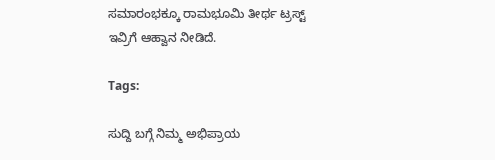ಸಮಾರಂಭಕ್ಕೂ ರಾಮಭೂಮಿ ತೀರ್ಥ ಟ್ರಸ್ಟ್‌ ಇವ್ರಿಗೆ ಆಹ್ವಾನ ನೀಡಿದೆ.

Tags:

ಸುದ್ದಿ ಬಗ್ಗೆ ನಿಮ್ಮ ಅಭಿಪ್ರಾಯ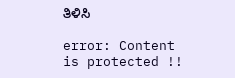ತಿಳಿಸಿ

error: Content is protected !!